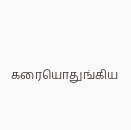கரையொதுங்கிய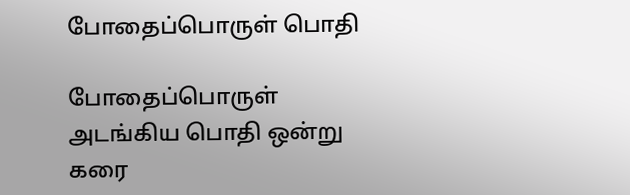போதைப்பொருள் பொதி

போதைப்பொருள் அடங்கிய பொதி ஒன்று கரை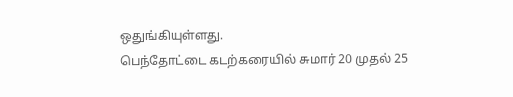ஒதுங்கியுள்ளது.
பெந்தோட்டை கடற்கரையில் சுமார் 20 முதல் 25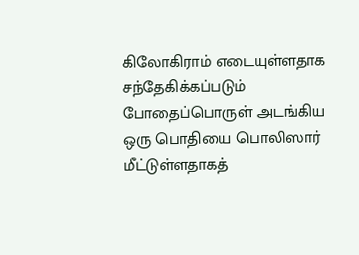கிலோகிராம் எடையுள்ளதாக சந்தேகிக்கப்படும் போதைப்பொருள் அடங்கிய ஒரு பொதியை பொலிஸார் மீட்டுள்ளதாகத்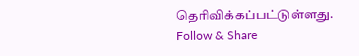தெரிவிக்கப்பட்டுள்ளது.
Follow & Share